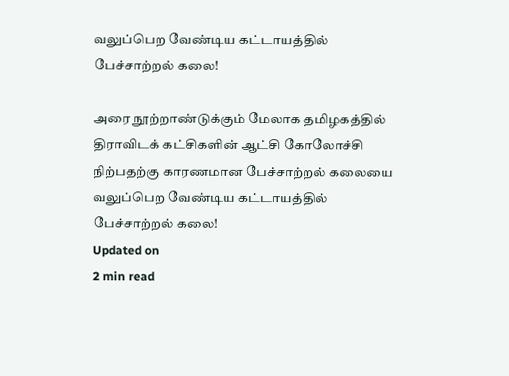வலுப்பெற வேண்டிய கட்டாயத்தில் பேச்சாற்றல் கலை!

அரை நூற்றாண்டுக்கும் மேலாக தமிழகத்தில் திராவிடக் கட்சிகளின் ஆட்சி கோலோச்சி நிற்பதற்கு காரணமான பேச்சாற்றல் கலையை
வலுப்பெற வேண்டிய கட்டாயத்தில் பேச்சாற்றல் கலை!
Updated on
2 min read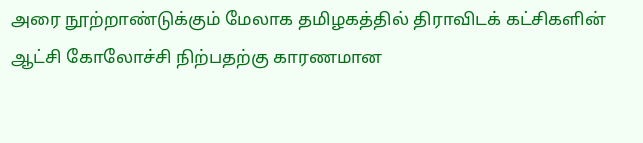அரை நூற்றாண்டுக்கும் மேலாக தமிழகத்தில் திராவிடக் கட்சிகளின் ஆட்சி கோலோச்சி நிற்பதற்கு காரணமான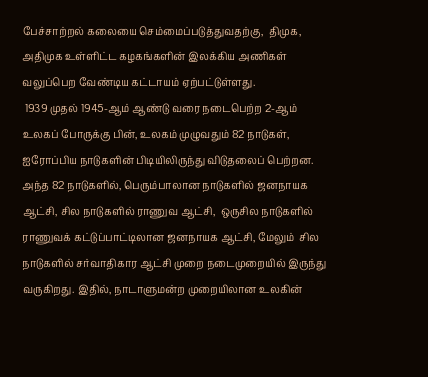பேச்சாற்றல் கலையை செம்மைப்படுத்துவதற்கு,  திமுக, அதிமுக உள்ளிட்ட கழகங்களின் இலக்கிய அணிகள் வலுப்பெற வேண்டிய கட்டாயம் ஏற்பட்டுள்ளது.
 1939 முதல் 1945-ஆம் ஆண்டு வரை நடைபெற்ற 2-ஆம் உலகப் போருக்கு பின், உலகம் முழுவதும் 82 நாடுகள், ஐரோப்பிய நாடுகளின் பிடியிலிருந்து விடுதலைப் பெற்றன. அந்த 82 நாடுகளில், பெரும்பாலான நாடுகளில் ஜனநாயக ஆட்சி, சில நாடுகளில் ராணுவ ஆட்சி,  ஒருசில நாடுகளில் ராணுவக் கட்டுப்பாட்டிலான ஜனநாயக ஆட்சி, மேலும்  சில  நாடுகளில் சர்வாதிகார ஆட்சி முறை நடைமுறையில் இருந்து வருகிறது. இதில், நாடாளுமன்ற முறையிலான உலகின்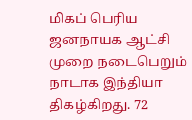மிகப் பெரிய ஜனநாயக ஆட்சி முறை நடைபெறும் நாடாக இந்தியா திகழ்கிறது. 72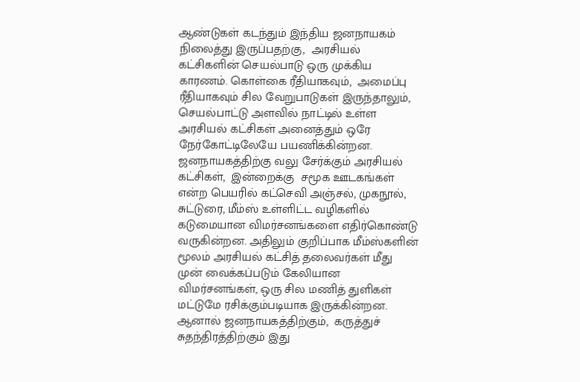ஆண்டுகள் கடந்தும் இந்திய ஜனநாயகம் நிலைத்து இருப்பதற்கு,  அரசியல் கட்சிகளின் செயல்பாடு ஒரு முக்கிய காரணம். கொள்கை ரீதியாகவும்,  அமைப்பு ரீதியாகவும் சில வேறுபாடுகள் இருந்தாலும்,  செயல்பாட்டு அளவில் நாட்டில் உள்ள அரசியல் கட்சிகள் அனைத்தும் ஒரே நேர்கோட்டிலேயே பயணிக்கின்றன.
ஜனநாயகத்திற்கு வலு சேர்க்கும் அரசியல் கட்சிகள்,  இன்றைக்கு  சமூக ஊடகங்கள் என்ற பெயரில் கட்செவி அஞ்சல், முகநூல், சுட்டுரை, மீம்ஸ் உள்ளிட்ட வழிகளில் கடுமையான விமர்சனங்களை எதிர்கொண்டு வருகின்றன. அதிலும் குறிப்பாக மீம்ஸ்களின் மூலம் அரசியல் கட்சித் தலைவர்கள் மீது முன் வைக்கப்படும் கேலியான விமர்சனங்கள், ஒரு சில மணித் துளிகள் மட்டுமே ரசிக்கும்படியாக இருக்கின்றன. ஆனால் ஜனநாயகத்திற்கும்,  கருத்துச் சுதந்திரத்திற்கும் இது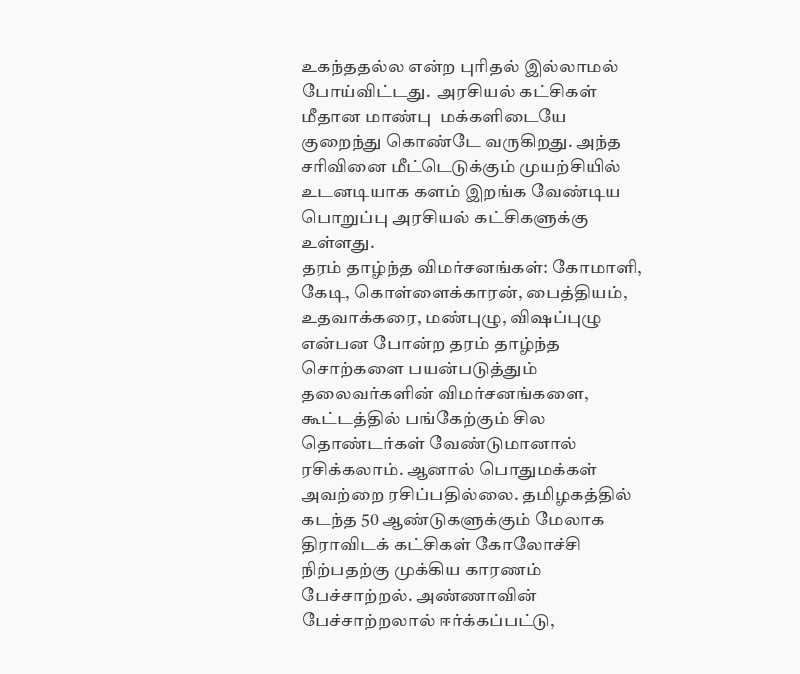உகந்ததல்ல என்ற புரிதல் இல்லாமல் போய்விட்டது.  அரசியல் கட்சிகள் மீதான மாண்பு  மக்களிடையே குறைந்து கொண்டே வருகிறது. அந்த சரிவினை மீட்டெடுக்கும் முயற்சியில் உடனடியாக களம் இறங்க வேண்டிய பொறுப்பு அரசியல் கட்சிகளுக்கு உள்ளது.
தரம் தாழ்ந்த விமர்சனங்கள்: கோமாளி, கேடி, கொள்ளைக்காரன், பைத்தியம், உதவாக்கரை, மண்புழு, விஷப்புழு என்பன போன்ற தரம் தாழ்ந்த சொற்களை பயன்படுத்தும் தலைவர்களின் விமர்சனங்களை, கூட்டத்தில் பங்கேற்கும் சில தொண்டர்கள் வேண்டுமானால் ரசிக்கலாம். ஆனால் பொதுமக்கள் அவற்றை ரசிப்பதில்லை. தமிழகத்தில் கடந்த 50 ஆண்டுகளுக்கும் மேலாக திராவிடக் கட்சிகள் கோலோச்சி நிற்பதற்கு முக்கிய காரணம் பேச்சாற்றல். அண்ணாவின் பேச்சாற்றலால் ஈர்க்கப்பட்டு,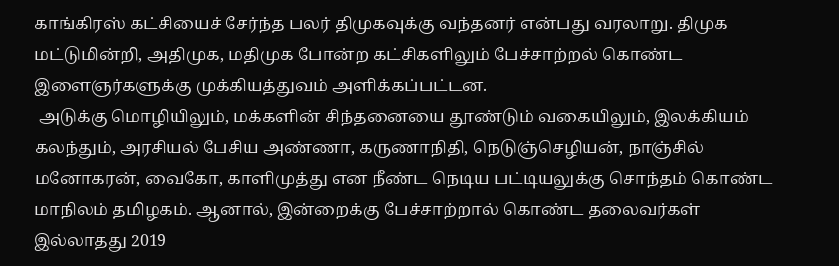காங்கிரஸ் கட்சியைச் சேர்ந்த பலர் திமுகவுக்கு வந்தனர் என்பது வரலாறு. திமுக மட்டுமின்றி, அதிமுக, மதிமுக போன்ற கட்சிகளிலும் பேச்சாற்றல் கொண்ட இளைஞர்களுக்கு முக்கியத்துவம் அளிக்கப்பட்டன.
 அடுக்கு மொழியிலும், மக்களின் சிந்தனையை தூண்டும் வகையிலும், இலக்கியம் கலந்தும், அரசியல் பேசிய அண்ணா, கருணாநிதி, நெடுஞ்செழியன், நாஞ்சில் மனோகரன், வைகோ, காளிமுத்து என நீண்ட நெடிய பட்டியலுக்கு சொந்தம் கொண்ட மாநிலம் தமிழகம். ஆனால், இன்றைக்கு பேச்சாற்றால் கொண்ட தலைவர்கள் இல்லாதது 2019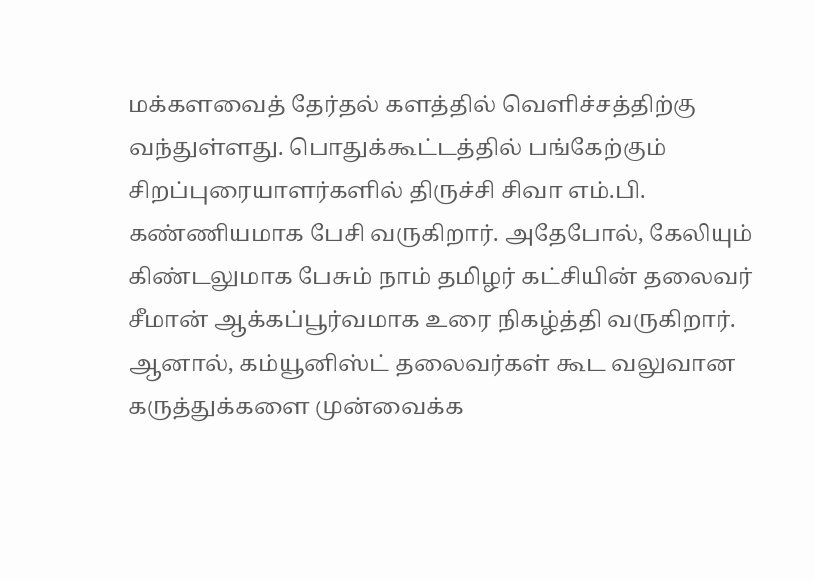மக்களவைத் தேர்தல் களத்தில் வெளிச்சத்திற்கு வந்துள்ளது. பொதுக்கூட்டத்தில் பங்கேற்கும் சிறப்புரையாளர்களில் திருச்சி சிவா எம்.பி. கண்ணியமாக பேசி வருகிறார். அதேபோல், கேலியும் கிண்டலுமாக பேசும் நாம் தமிழர் கட்சியின் தலைவர் சீமான் ஆக்கப்பூர்வமாக உரை நிகழ்த்தி வருகிறார். ஆனால், கம்யூனிஸ்ட் தலைவர்கள் கூட வலுவான கருத்துக்களை முன்வைக்க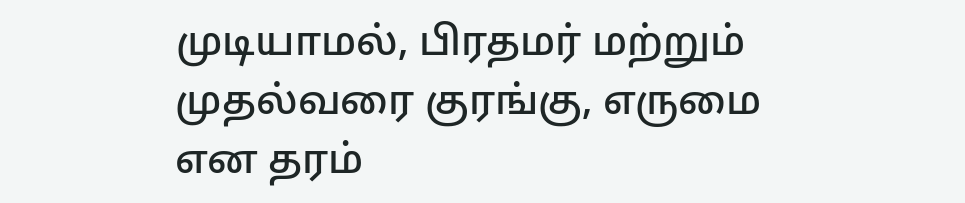முடியாமல், பிரதமர் மற்றும் முதல்வரை குரங்கு, எருமை என தரம்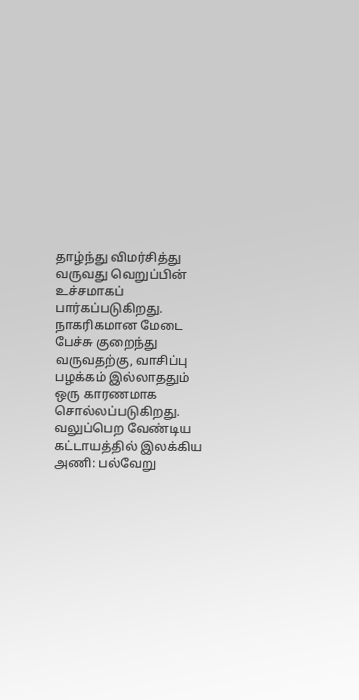தாழ்ந்து விமர்சித்து வருவது வெறுப்பின் உச்சமாகப் பார்கப்படுகிறது. நாகரிகமான மேடை பேச்சு குறைந்து வருவதற்கு, வாசிப்பு பழக்கம் இல்லாததும் ஒரு காரணமாக சொல்லப்படுகிறது.
வலுப்பெற வேண்டிய கட்டாயத்தில் இலக்கிய அணி: பல்வேறு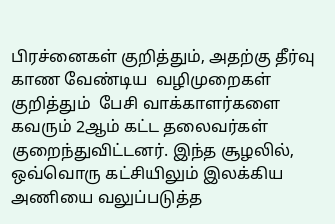பிரச்னைகள் குறித்தும், அதற்கு தீர்வு காண வேண்டிய  வழிமுறைகள்  குறித்தும்  பேசி வாக்காளர்களை கவரும் 2ஆம் கட்ட தலைவர்கள் குறைந்துவிட்டனர். இந்த சூழலில், ஒவ்வொரு கட்சியிலும் இலக்கிய அணியை வலுப்படுத்த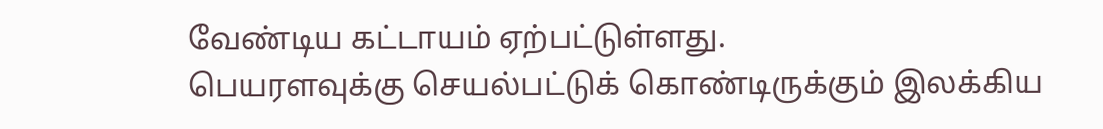வேண்டிய கட்டாயம் ஏற்பட்டுள்ளது.
பெயரளவுக்கு செயல்பட்டுக் கொண்டிருக்கும் இலக்கிய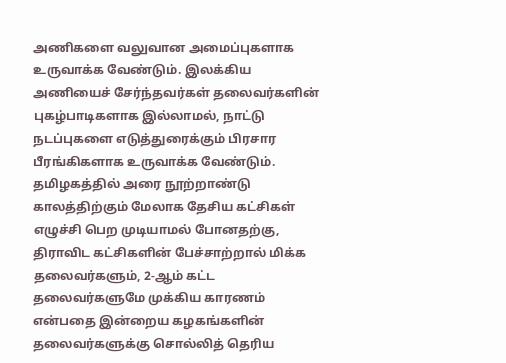அணிகளை வலுவான அமைப்புகளாக உருவாக்க வேண்டும். இலக்கிய அணியைச் சேர்ந்தவர்கள் தலைவர்களின் புகழ்பாடிகளாக இல்லாமல், நாட்டு நடப்புகளை எடுத்துரைக்கும் பிரசார பீரங்கிகளாக உருவாக்க வேண்டும். தமிழகத்தில் அரை நூற்றாண்டு காலத்திற்கும் மேலாக தேசிய கட்சிகள் எழுச்சி பெற முடியாமல் போனதற்கு, திராவிட கட்சிகளின் பேச்சாற்றால் மிக்க  தலைவர்களும், 2-ஆம் கட்ட தலைவர்களுமே முக்கிய காரணம் என்பதை இன்றைய கழகங்களின் தலைவர்களுக்கு சொல்லித் தெரிய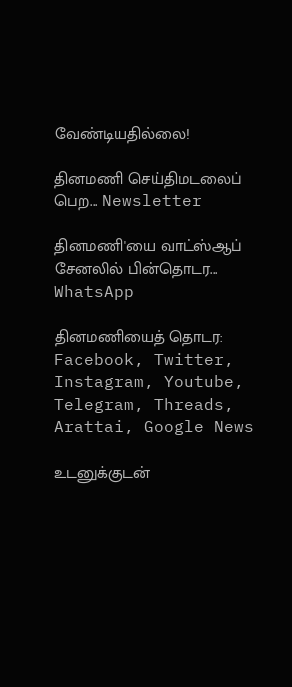வேண்டியதில்லை!

தினமணி செய்திமடலைப் பெற... Newsletter

தினமணி'யை வாட்ஸ்ஆப் சேனலில் பின்தொடர... WhatsApp

தினமணியைத் தொடர: Facebook, Twitter, Instagram, Youtube, Telegram, Threads, Arattai, Google News

உடனுக்குடன்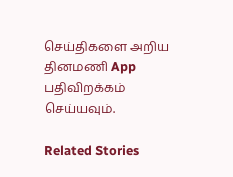செய்திகளை அறிய தினமணி App பதிவிறக்கம் செய்யவும்.

Related Stories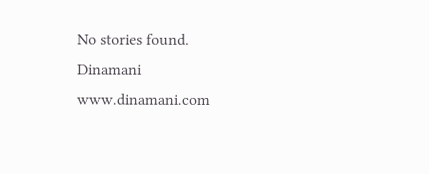No stories found.
Dinamani
www.dinamani.com